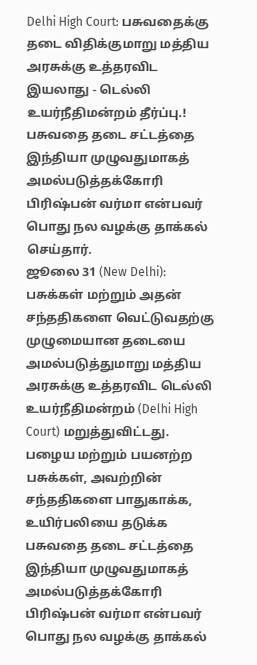Delhi High Court: பசுவதைக்கு தடை விதிக்குமாறு மத்திய அரசுக்கு உத்தரவிட இயலாது - டெல்லி உயர்நீதிமன்றம் தீர்ப்பு.!
பசுவதை தடை சட்டத்தை இந்தியா முழுவதுமாகத் அமல்படுத்தக்கோரி பிரிஷ்பன் வர்மா என்பவர் பொது நல வழக்கு தாக்கல் செய்தார்.
ஜூலை 31 (New Delhi): பசுக்கள் மற்றும் அதன் சந்ததிகளை வெட்டுவதற்கு முழுமையான தடையை அமல்படுத்துமாறு மத்திய அரசுக்கு உத்தரவிட டெல்லி உயர்நீதிமன்றம் (Delhi High Court) மறுத்துவிட்டது. பழைய மற்றும் பயனற்ற பசுக்கள், அவற்றின் சந்ததிகளை பாதுகாக்க, உயிர்பலியை தடுக்க பசுவதை தடை சட்டத்தை இந்தியா முழுவதுமாகத் அமல்படுத்தக்கோரி பிரிஷ்பன் வர்மா என்பவர் பொது நல வழக்கு தாக்கல்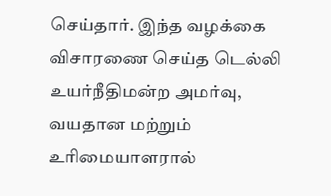செய்தார். இந்த வழக்கை விசாரணை செய்த டெல்லி உயர்நீதிமன்ற அமர்வு, வயதான மற்றும் உரிமையாளரால்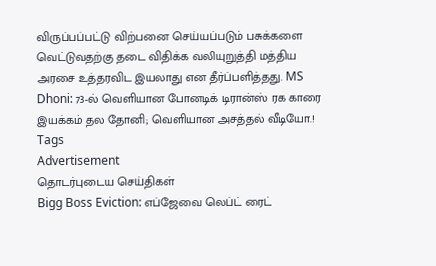விருப்பப்பட்டு விற்பனை செய்யப்படும் பசுக்களை வெட்டுவதற்கு தடை விதிக்க வலியுறுத்தி மத்திய அரசை உத்தரவிட இயலாது என தீர்ப்பளித்தது. MS Dhoni: 73-ல் வெளியான போனடிக் டிரான்ஸ் ரக காரை இயக்கம் தல தோனி; வெளியான அசத்தல் வீடியோ.!
Tags
Advertisement
தொடர்புடைய செய்திகள்
Bigg Boss Eviction: எப்ஜேவை லெப்ட் ரைட்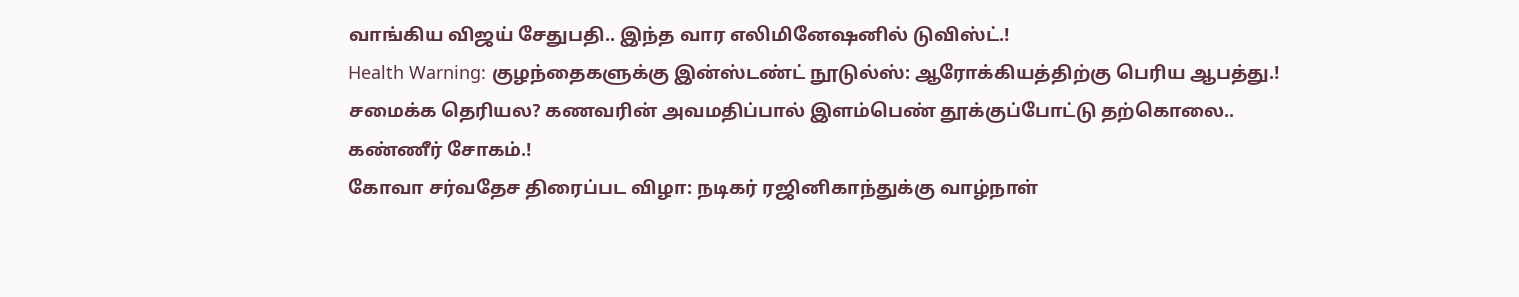வாங்கிய விஜய் சேதுபதி.. இந்த வார எலிமினேஷனில் டுவிஸ்ட்.!
Health Warning: குழந்தைகளுக்கு இன்ஸ்டண்ட் நூடுல்ஸ்: ஆரோக்கியத்திற்கு பெரிய ஆபத்து.!
சமைக்க தெரியல? கணவரின் அவமதிப்பால் இளம்பெண் தூக்குப்போட்டு தற்கொலை.. கண்ணீர் சோகம்.!
கோவா சர்வதேச திரைப்பட விழா: நடிகர் ரஜினிகாந்துக்கு வாழ்நாள்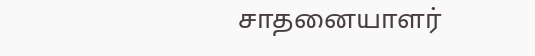சாதனையாளர்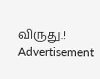விருது.!
Advertisement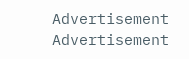Advertisement
Advertisement